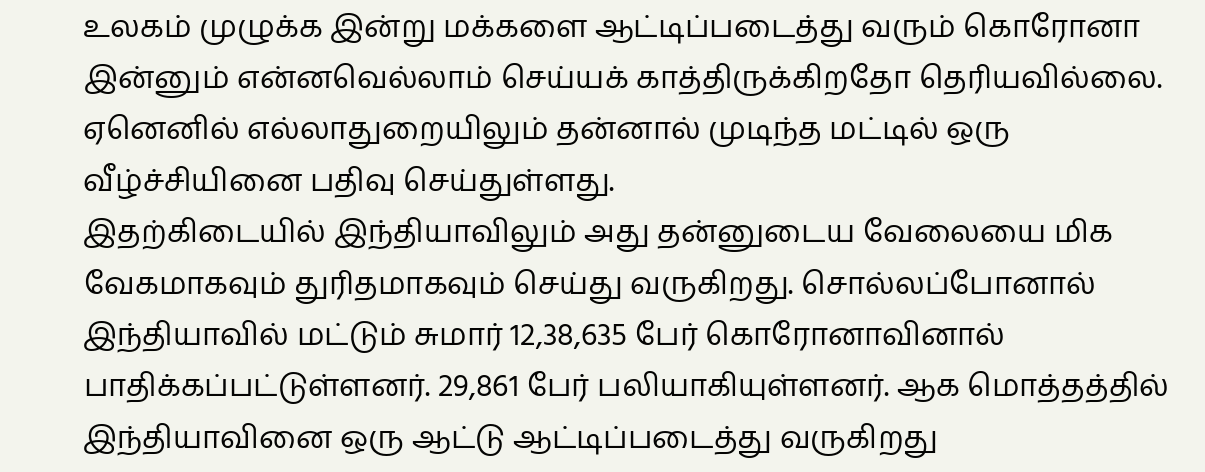உலகம் முழுக்க இன்று மக்களை ஆட்டிப்படைத்து வரும் கொரோனா இன்னும் என்னவெல்லாம் செய்யக் காத்திருக்கிறதோ தெரியவில்லை. ஏனெனில் எல்லாதுறையிலும் தன்னால் முடிந்த மட்டில் ஒரு வீழ்ச்சியினை பதிவு செய்துள்ளது.
இதற்கிடையில் இந்தியாவிலும் அது தன்னுடைய வேலையை மிக வேகமாகவும் துரிதமாகவும் செய்து வருகிறது. சொல்லப்போனால் இந்தியாவில் மட்டும் சுமார் 12,38,635 பேர் கொரோனாவினால் பாதிக்கப்பட்டுள்ளனர். 29,861 பேர் பலியாகியுள்ளனர். ஆக மொத்தத்தில் இந்தியாவினை ஒரு ஆட்டு ஆட்டிப்படைத்து வருகிறது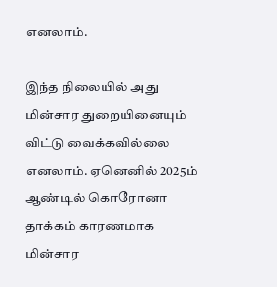எனலாம்.

இந்த நிலையில் அது மின்சார துறையினையும் விட்டு வைக்கவில்லை எனலாம். ஏனெனில் 2025ம் ஆண்டில் கொரோனா தாக்கம் காரணமாக மின்சார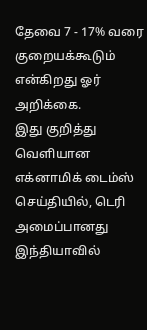தேவை 7 - 17% வரை குறையக்கூடும் என்கிறது ஓர் அறிக்கை.
இது குறித்து வெளியான எக்னாமிக் டைம்ஸ் செய்தியில், டெரி அமைப்பானது இந்தியாவில்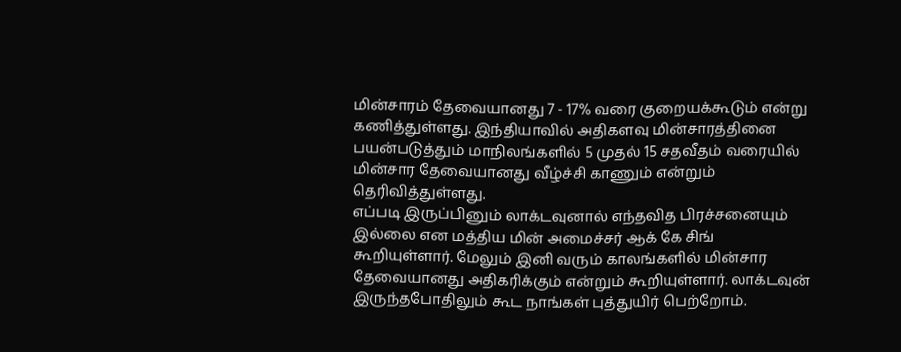மின்சாரம் தேவையானது 7 - 17% வரை குறையக்கூடும் என்று கணித்துள்ளது. இந்தியாவில் அதிகளவு மின்சாரத்தினை பயன்படுத்தும் மாநிலங்களில் 5 முதல் 15 சதவீதம் வரையில் மின்சார தேவையானது வீழ்ச்சி காணும் என்றும் தெரிவித்துள்ளது.
எப்படி இருப்பினும் லாக்டவுனால் எந்தவித பிரச்சனையும் இல்லை என மத்திய மின் அமைச்சர் ஆக் கே சிங் கூறியுள்ளார். மேலும் இனி வரும் காலங்களில் மின்சார தேவையானது அதிகரிக்கும் என்றும் கூறியுள்ளார். லாக்டவுன் இருந்தபோதிலும் கூட நாங்கள் புத்துயிர் பெற்றோம்.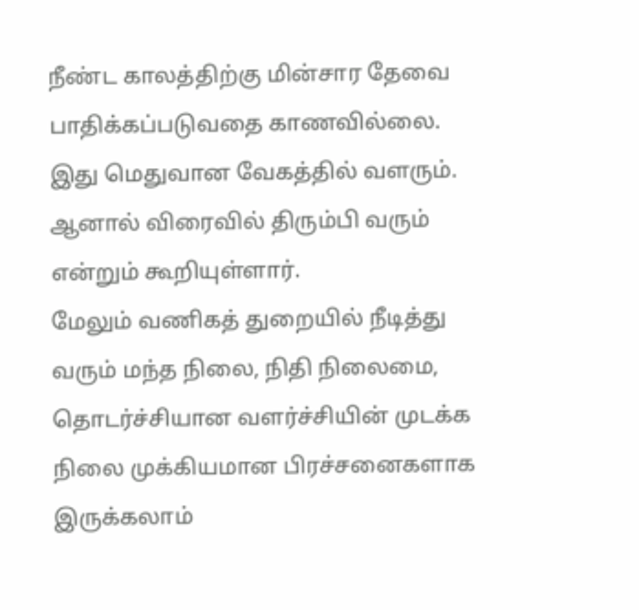நீண்ட காலத்திற்கு மின்சார தேவை பாதிக்கப்படுவதை காணவில்லை. இது மெதுவான வேகத்தில் வளரும். ஆனால் விரைவில் திரும்பி வரும் என்றும் கூறியுள்ளார்.
மேலும் வணிகத் துறையில் நீடித்து வரும் மந்த நிலை, நிதி நிலைமை, தொடர்ச்சியான வளர்ச்சியின் முடக்க நிலை முக்கியமான பிரச்சனைகளாக இருக்கலாம்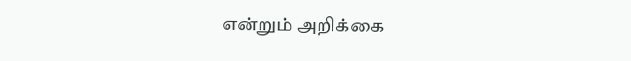என்றும் அறிக்கை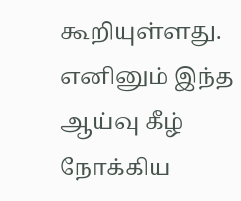கூறியுள்ளது. எனினும் இந்த ஆய்வு கீழ் நோக்கிய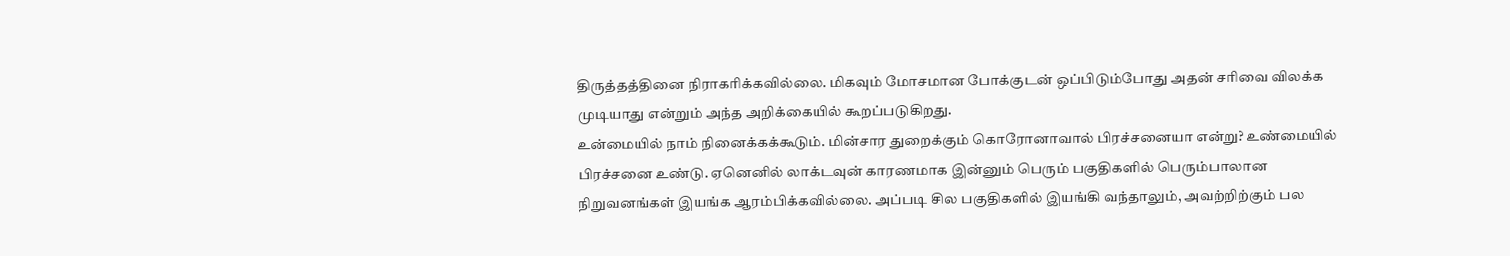திருத்தத்தினை நிராகரிக்கவில்லை. மிகவும் மோசமான போக்குடன் ஒப்பிடும்போது அதன் சரிவை விலக்க முடியாது என்றும் அந்த அறிக்கையில் கூறப்படுகிறது.
உன்மையில் நாம் நினைக்கக்கூடும். மின்சார துறைக்கும் கொரோனாவால் பிரச்சனையா என்று? உண்மையில் பிரச்சனை உண்டு. ஏனெனில் லாக்டவுன் காரணமாக இன்னும் பெரும் பகுதிகளில் பெரும்பாலான நிறுவனங்கள் இயங்க ஆரம்பிக்கவில்லை. அப்படி சில பகுதிகளில் இயங்கி வந்தாலும், அவற்றிற்கும் பல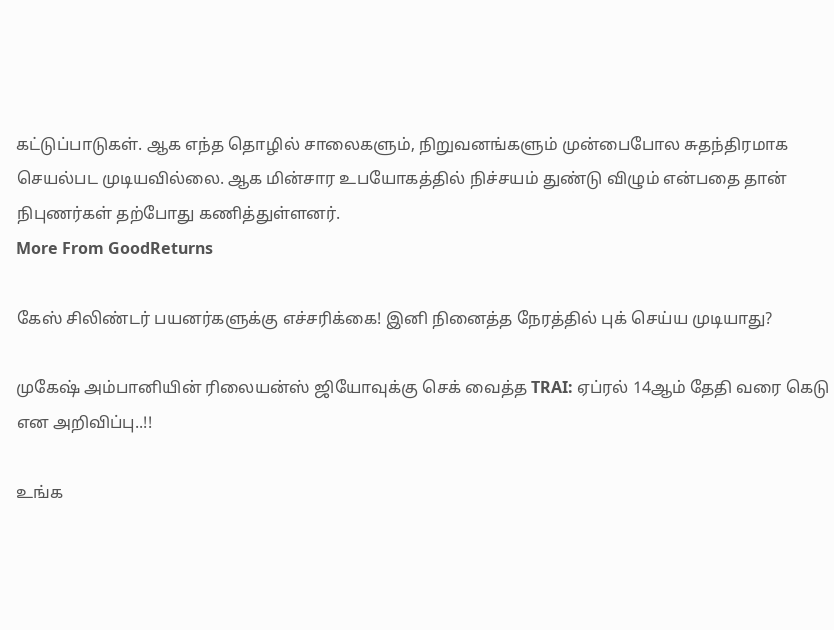கட்டுப்பாடுகள். ஆக எந்த தொழில் சாலைகளும், நிறுவனங்களும் முன்பைபோல சுதந்திரமாக செயல்பட முடியவில்லை. ஆக மின்சார உபயோகத்தில் நிச்சயம் துண்டு விழும் என்பதை தான் நிபுணர்கள் தற்போது கணித்துள்ளனர்.
More From GoodReturns

கேஸ் சிலிண்டர் பயனர்களுக்கு எச்சரிக்கை! இனி நினைத்த நேரத்தில் புக் செய்ய முடியாது?

முகேஷ் அம்பானியின் ரிலையன்ஸ் ஜியோவுக்கு செக் வைத்த TRAI: ஏப்ரல் 14ஆம் தேதி வரை கெடு என அறிவிப்பு..!!

உங்க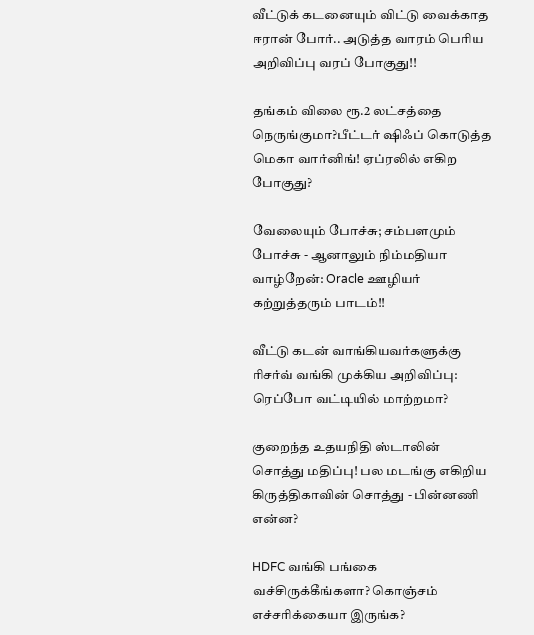வீட்டுக் கடனையும் விட்டு வைக்காத ஈரான் போர்.. அடுத்த வாரம் பெரிய அறிவிப்பு வரப் போகுது!!

தங்கம் விலை ரூ.2 லட்சத்தை நெருங்குமா?பீட்டர் ஷிஃப் கொடுத்த மெகா வார்னிங்! ஏப்ரலில் எகிற போகுது?

வேலையும் போச்சு; சம்பளமும் போச்சு - ஆனாலும் நிம்மதியா வாழ்றேன்: Oracle ஊழியர் கற்றுத்தரும் பாடம்!!

வீட்டு கடன் வாங்கியவர்களுக்கு ரிசர்வ் வங்கி முக்கிய அறிவிப்பு: ரெப்போ வட்டியில் மாற்றமா?

குறைந்த உதயநிதி ஸ்டாலின் சொத்து மதிப்பு! பல மடங்கு எகிறிய கிருத்திகாவின் சொத்து - பின்னணி என்ன?

HDFC வங்கி பங்கை வச்சிருக்கீங்களா? கொஞ்சம் எச்சரிக்கையா இருங்க?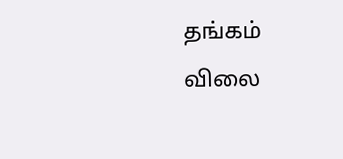தங்கம் விலை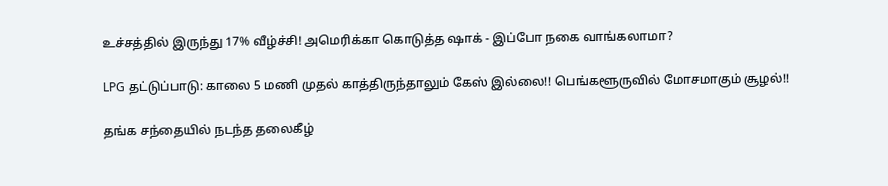உச்சத்தில் இருந்து 17% வீழ்ச்சி! அமெரிக்கா கொடுத்த ஷாக் - இப்போ நகை வாங்கலாமா?

LPG தட்டுப்பாடு: காலை 5 மணி முதல் காத்திருந்தாலும் கேஸ் இல்லை!! பெங்களூருவில் மோசமாகும் சூழல்!!

தங்க சந்தையில் நடந்த தலைகீழ்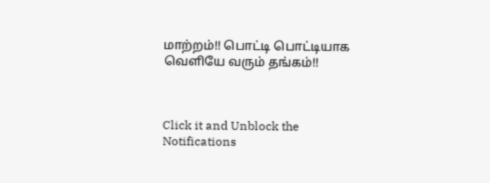மாற்றம்!! பொட்டி பொட்டியாக வெளியே வரும் தங்கம்!!



Click it and Unblock the Notifications